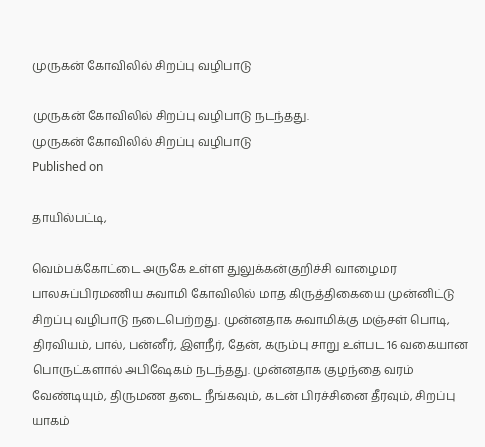முருகன் கோவிலில் சிறப்பு வழிபாடு

முருகன் கோவிலில் சிறப்பு வழிபாடு நடந்தது.
முருகன் கோவிலில் சிறப்பு வழிபாடு
Published on

தாயில்பட்டி,

வெம்பக்கோட்டை அருகே உள்ள துலுக்கன்குறிச்சி வாழைமர பாலசுப்பிரமணிய சுவாமி கோவிலில் மாத கிருத்திகையை முன்னிட்டு சிறப்பு வழிபாடு நடைபெற்றது. முன்னதாக சுவாமிக்கு மஞ்சள் பொடி, திரவியம், பால், பன்னீர், இளநீர், தேன், கரும்பு சாறு உள்பட 16 வகையான பொருட்களால் அபிஷேகம் நடந்தது. முன்னதாக குழந்தை வரம் வேண்டியும், திருமண தடை நீங்கவும், கடன் பிரச்சினை தீரவும், சிறப்பு யாகம்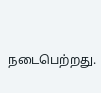நடைபெற்றது.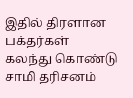இதில் திரளான பக்தர்கள் கலந்து கொண்டு சாமி தரிசனம்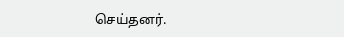செய்தனர்.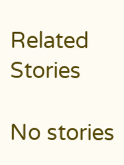Related Stories

No stories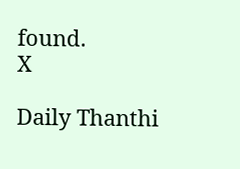found.
X

Daily Thanthi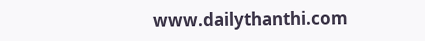www.dailythanthi.com